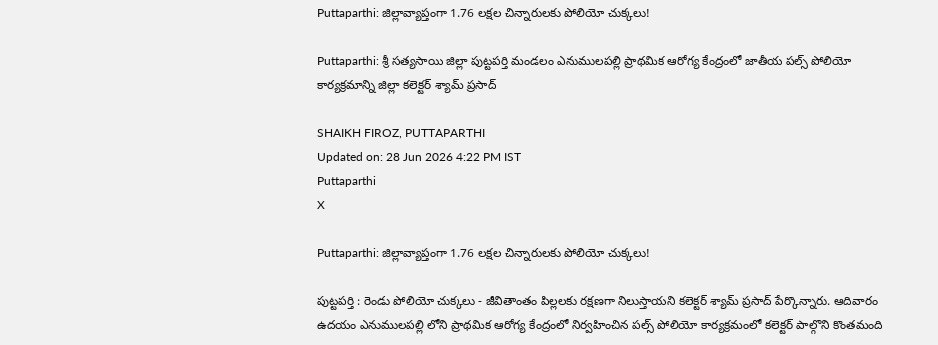Puttaparthi: జిల్లావ్యాప్తంగా 1.76 లక్షల చిన్నారులకు పోలియో చుక్కలు!

Puttaparthi: శ్రీ సత్యసాయి జిల్లా పుట్టపర్తి మండలం ఎనుములపల్లి ప్రాథమిక ఆరోగ్య కేంద్రంలో జాతీయ పల్స్ పోలియో కార్యక్రమాన్ని జిల్లా కలెక్టర్ శ్యామ్ ప్రసాద్

SHAIKH FIROZ, PUTTAPARTHI
Updated on: 28 Jun 2026 4:22 PM IST
Puttaparthi
X

Puttaparthi: జిల్లావ్యాప్తంగా 1.76 లక్షల చిన్నారులకు పోలియో చుక్కలు!

పుట్టపర్తి : రెండు పోలియో చుక్కలు - జీవితాంతం పిల్లలకు రక్షణగా నిలుస్తాయని కలెక్టర్ శ్యామ్ ప్రసాద్ పేర్కొన్నారు. ఆదివారం ఉదయం ఎనుములపల్లి లోని ప్రాథమిక ఆరోగ్య కేంద్రంలో నిర్వహించిన పల్స్ పోలియో కార్యక్రమంలో కలెక్టర్ పాల్గొని కొంతమంది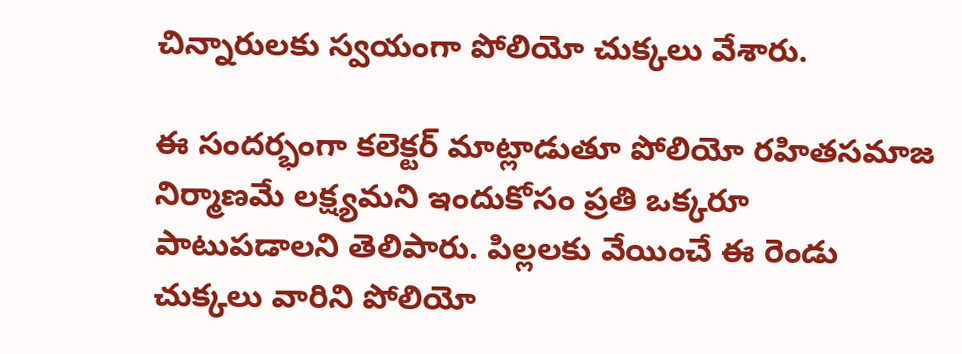చిన్నారులకు స్వయంగా పోలియో చుక్కలు వేశారు.

ఈ సందర్భంగా కలెక్టర్ మాట్లాడుతూ పోలియో రహితసమాజ నిర్మాణమే లక్ష్యమని ఇందుకోసం ప్రతి ఒక్కరూ పాటుపడాలని తెలిపారు. పిల్లలకు వేయించే ఈ రెండు చుక్కలు వారిని పోలియో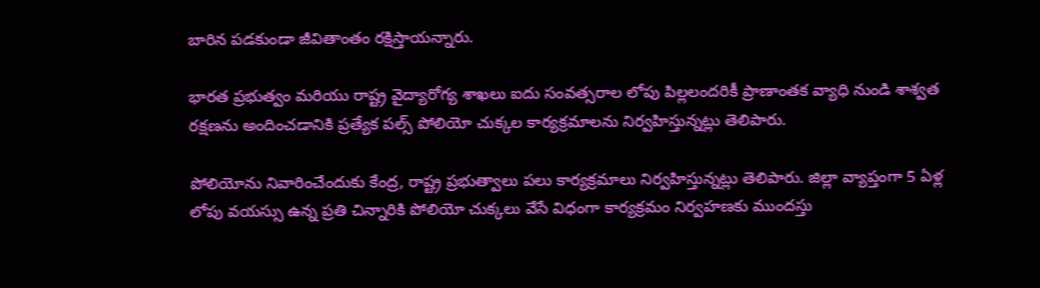బారిన పడకుండా జీవితాంతం రక్షిస్తాయన్నారు.

భారత ప్రభుత్వం మరియు రాష్ట్ర వైద్యారోగ్య శాఖలు ఐదు సంవత్సరాల లోపు పిల్లలందరికీ ప్రాణాంతక వ్యాధి నుండి శాశ్వత రక్షణను అందించడానికి ప్రత్యేక పల్స్ పోలియో చుక్కల కార్యక్రమాలను నిర్వహిస్తున్నట్లు తెలిపారు.

పోలియోను నివారించేందుకు కేంద్ర, రాష్ట్ర ప్రభుత్వాలు పలు కార్యక్రమాలు నిర్వహిస్తున్నట్లు తెలిపారు. జిల్లా వ్యాప్తంగా 5 ఏళ్ల లోపు వయస్సు ఉన్న ప్రతి చిన్నారికి పోలియో చుక్కలు వేసే విధంగా కార్యక్రమం నిర్వహణకు ముందస్తు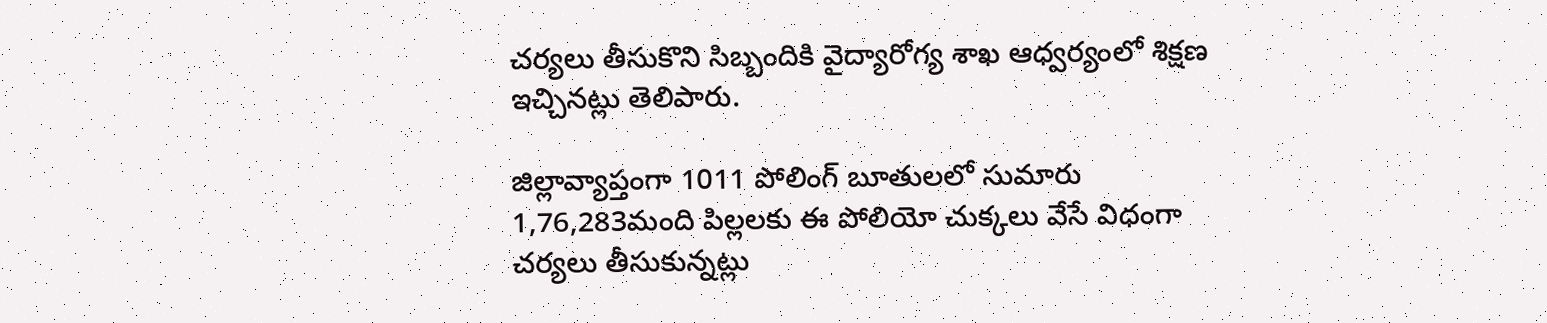చర్యలు తీసుకొని సిబ్బందికి వైద్యారోగ్య శాఖ ఆధ్వర్యంలో శిక్షణ ఇచ్చినట్లు తెలిపారు.

జిల్లావ్యాప్తంగా 1011 పోలింగ్ బూతులలో సుమారు 1,76,283మంది పిల్లలకు ఈ పోలియో చుక్కలు వేసే విధంగా చర్యలు తీసుకున్నట్లు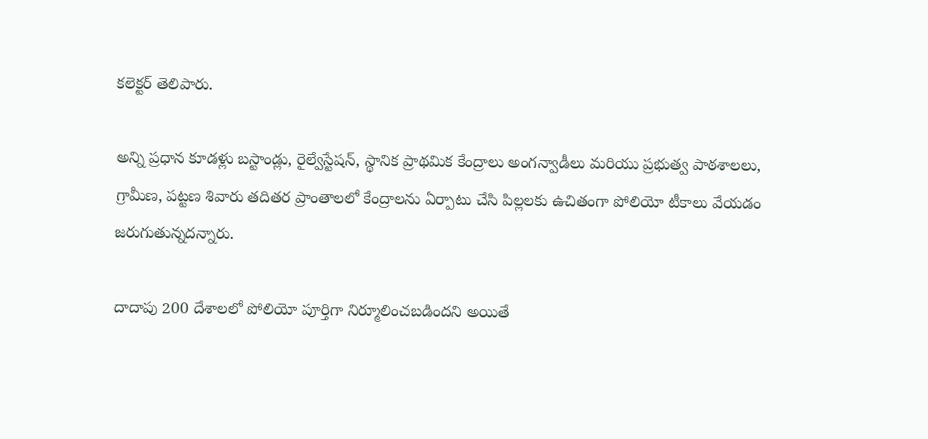కలెక్టర్ తెలిపారు.

అన్ని ప్రధాన కూడళ్లు బస్టాండ్లు, రైల్వేస్టేషన్, స్థానిక ప్రాథమిక కేంద్రాలు అంగన్వాడీలు మరియు ప్రభుత్వ పాఠశాలలు, గ్రామీణ, పట్టణ శివారు తదితర ప్రాంతాలలో కేంద్రాలను ఏర్పాటు చేసి పిల్లలకు ఉచితంగా పోలియో టీకాలు వేయడం జరుగుతున్నదన్నారు.

దాదాపు 200 దేశాలలో పోలియో పూర్తిగా నిర్మూలించబడిందని అయితే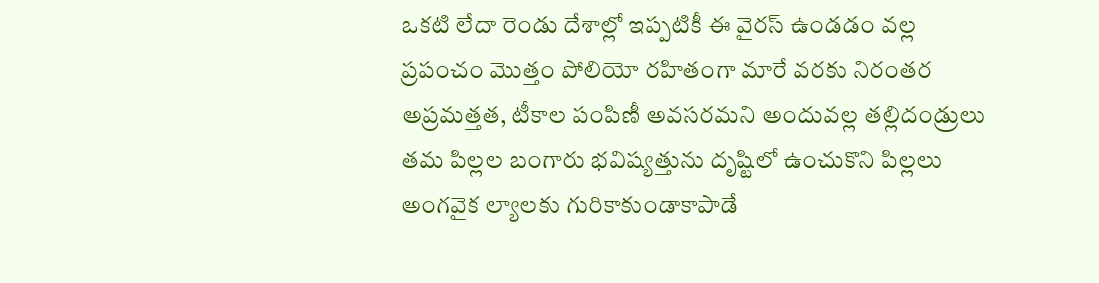ఒకటి లేదా రెండు దేశాల్లో ఇప్పటికీ ఈ వైరస్ ఉండడం వల్ల ప్రపంచం మొత్తం పోలియో రహితంగా మారే వరకు నిరంతర అప్రమత్తత, టీకాల పంపిణీ అవసరమని అందువల్ల తల్లిదండ్రులు తమ పిల్లల బంగారు భవిష్యత్తును దృష్టిలో ఉంచుకొని పిల్లలు అంగవైక ల్యాలకు గురికాకుండాకాపాడే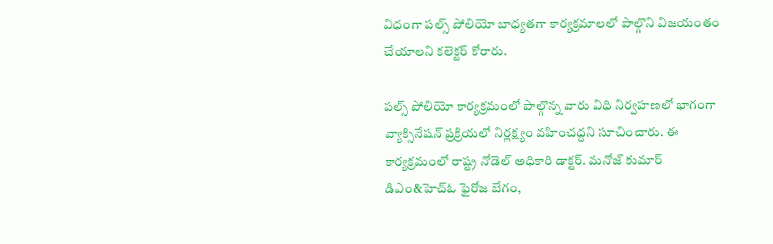విధంగా పల్స్ పోలియో బాధ్యతగా కార్యక్రమాలలో పాల్గొని విజయంతం చేయాలని కలెక్టర్ కోరారు.

పల్స్ పోలియో కార్యక్రమంలో పాల్గొన్న వారు విధి నిర్వహణలో భాగంగా వ్యాక్సినేషన్ ప్రక్రియలో నిర్లక్ష్యం వహించద్దని సూచించారు. ఈ కార్యక్రమంలో రాష్ట్ర నోడెల్ అధికారి డాక్టర్. మనోజ్ కుమార్ డిఎం&హెచ్ఓ ఫైరోజ బేగం,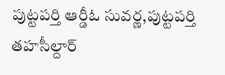పుట్టపర్తి ఆర్డీఓ సువర్ణ,పుట్టపర్తి తహసీల్దార్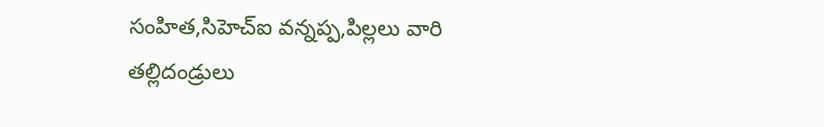సంహిత,సిహెచ్ఐ వన్నప్ప,పిల్లలు వారి తల్లిదండ్రులు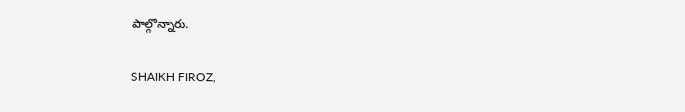పాల్గొన్నారు.

SHAIKH FIROZ,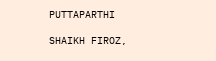PUTTAPARTHI

SHAIKH FIROZ,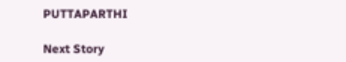PUTTAPARTHI

Next Story